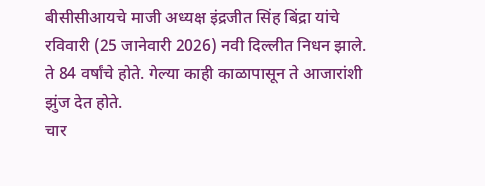बीसीसीआयचे माजी अध्यक्ष इंद्रजीत सिंह बिंद्रा यांचे रविवारी (25 जानेवारी 2026) नवी दिल्लीत निधन झाले. ते 84 वर्षांचे होते. गेल्या काही काळापासून ते आजारांशी झुंज देत होते.
चार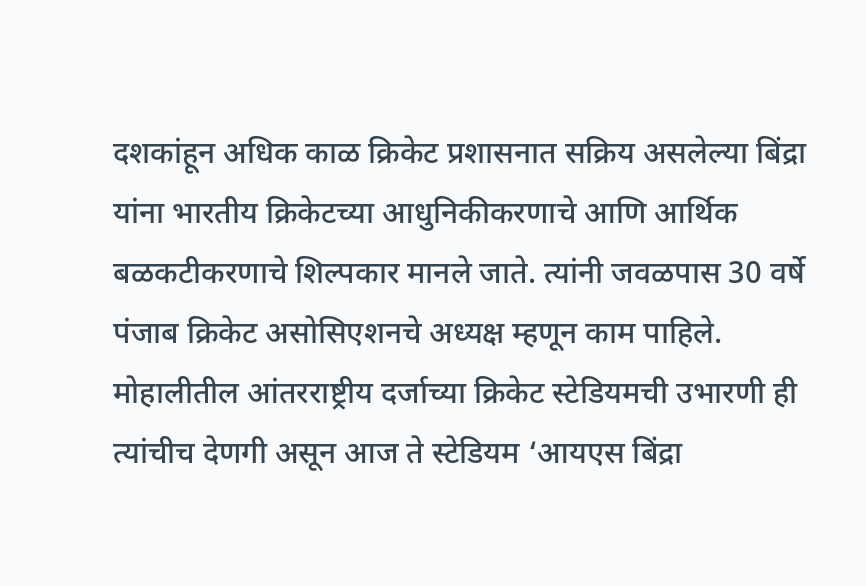दशकांहून अधिक काळ क्रिकेट प्रशासनात सक्रिय असलेल्या बिंद्रा यांना भारतीय क्रिकेटच्या आधुनिकीकरणाचे आणि आर्थिक बळकटीकरणाचे शिल्पकार मानले जाते. त्यांनी जवळपास 30 वर्षे पंजाब क्रिकेट असोसिएशनचे अध्यक्ष म्हणून काम पाहिले. मोहालीतील आंतरराष्ट्रीय दर्जाच्या क्रिकेट स्टेडियमची उभारणी ही त्यांचीच देणगी असून आज ते स्टेडियम ‘आयएस बिंद्रा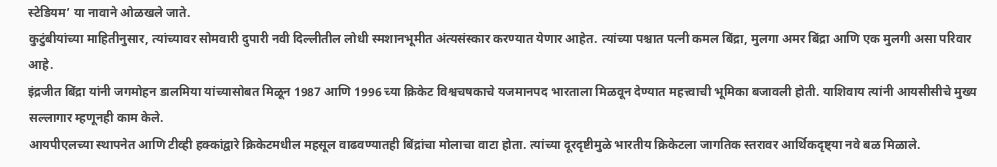स्टेडियम’ या नावाने ओळखले जाते.
कुटुंबीयांच्या माहितीनुसार, त्यांच्यावर सोमवारी दुपारी नवी दिल्लीतील लोधी स्मशानभूमीत अंत्यसंस्कार करण्यात येणार आहेत. त्यांच्या पश्चात पत्नी कमल बिंद्रा, मुलगा अमर बिंद्रा आणि एक मुलगी असा परिवार आहे.
इंद्रजीत बिंद्रा यांनी जगमोहन डालमिया यांच्यासोबत मिळून 1987 आणि 1996 च्या क्रिकेट विश्वचषकाचे यजमानपद भारताला मिळवून देण्यात महत्त्वाची भूमिका बजावली होती. याशिवाय त्यांनी आयसीसीचे मुख्य सल्लागार म्हणूनही काम केले.
आयपीएलच्या स्थापनेत आणि टीव्ही हक्कांद्वारे क्रिकेटमधील महसूल वाढवण्यातही बिंद्रांचा मोलाचा वाटा होता. त्यांच्या दूरदृष्टीमुळे भारतीय क्रिकेटला जागतिक स्तरावर आर्थिकदृष्ट्या नवे बळ मिळाले.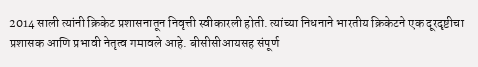2014 साली त्यांनी क्रिकेट प्रशासनातून निवृत्ती स्वीकारली होती. त्यांच्या निधनाने भारतीय क्रिकेटने एक दूरदृष्टीचा प्रशासक आणि प्रभावी नेतृत्व गमावले आहे. बीसीसीआयसह संपूर्ण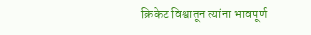क्रिकेट विश्वातून त्यांना भावपूर्ण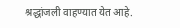श्रद्धांजली वाहण्यात येत आहे.